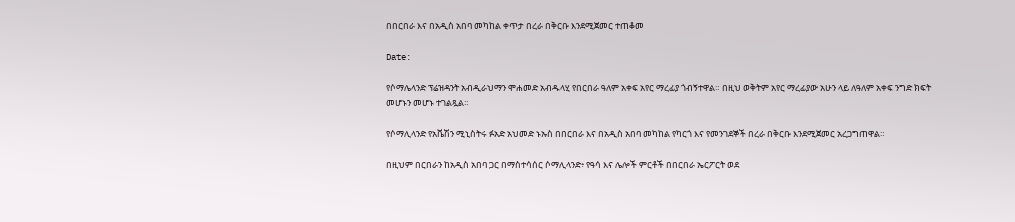በበርበራ እና በአዲስ አበባ መካከል ቀጥታ በረራ በቅርቡ እንደሚጀመር ተጠቆመ

Date:

የሶማሌላንድ ፕሬዝዳንት አብዲራህማን ሞሐመድ አብዱላሂ የበርበራ ዓለም አቀፍ አየር ማረፊያ ጎብኝተዋል። በዚህ ወቅትም አየር ማረፊያው አሁን ላይ ለዓለም አቀፍ ንግድ ክፍት መሆኑን መሆኑ ተገልጿል።

የሶማሊላንድ የአቬሽን ሚኒስትሩ ፉአድ አህመድ ኑኡስ በበርበራ እና በአዲስ አበባ መካከል የካርጎ እና የመንገደኞች በረራ በቅርቡ እንደሚጀመር አረጋግጠዋል።

በዚህም በርበራን ከአዲስ አበባ ጋር በማስተሳሰር ሶማሊላንድ፥ የዓሳ እና ሌሎች ምርቶች በበርበራ ኤርፖርት ወደ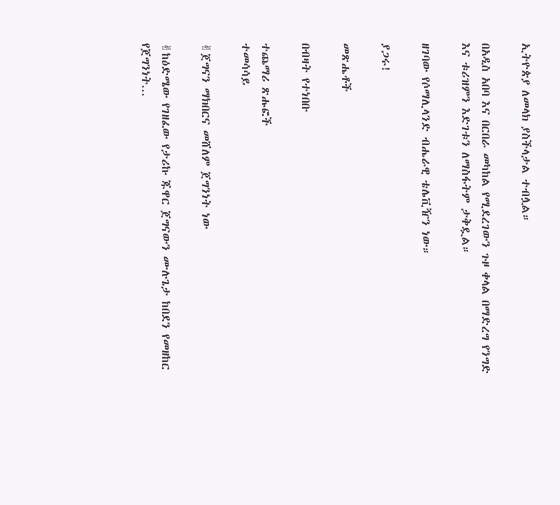ኢትዮጵያ ለመላክ ያስችላታል ተብሏል።

በአዲስ አበባ እና በርበራ መካከል የሚደረገውን ጉዞ ቀላል በማድረግ የንግድ እና ቱሪዝምን እድገቱን ለማስፋትም ታቅዷል።

ዘገባው የሶማሊላንድ ብሔራዊ ቴሌቪዥን ነው።

ያጋሩ!

መጽሔቶች

በብዛት የተነበቡ

ተጨማሪ ጽሑፎች
ተመሳሳይ

✌ጀግናን ማክበርና መሸለም ጀግንነት ነው

✌ከዕድሜው የገዘፈው የታሪኩ ጁዋር ጀግናውን ሙሉጌታ ከበደን የመዘከር የጀግንነት...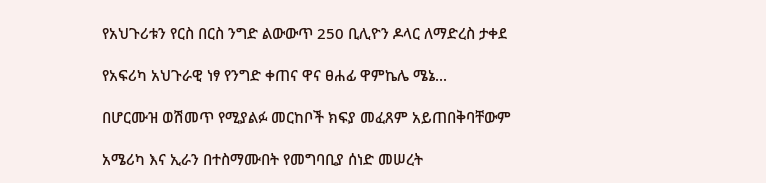የአህጉሪቱን የርስ በርስ ንግድ ልውውጥ 250 ቢሊዮን ዶላር ለማድረስ ታቀደ

የአፍሪካ አህጉራዊ ነፃ የንግድ ቀጠና ዋና ፀሐፊ ዋምኬሌ ሜኔ...

በሆርሙዝ ወሽመጥ የሚያልፉ መርከቦች ክፍያ መፈጸም አይጠበቅባቸውም

አሜሪካ እና ኢራን በተስማሙበት የመግባቢያ ሰነድ መሠረት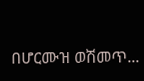በሆርሙዝ ወሽመጥ...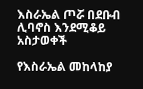እስራኤል ጦሯ በደቡብ ሊባኖስ እንደሚቆይ አስታወቀች

የእስራኤል መከላከያ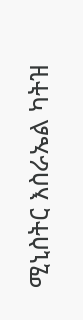ሚኒስትር እስራኤል ካትዝ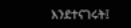እንደተናገሩት፤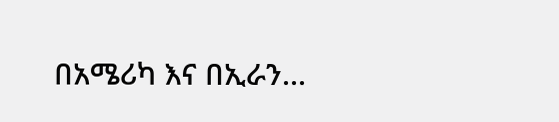በአሜሪካ እና በኢራን...